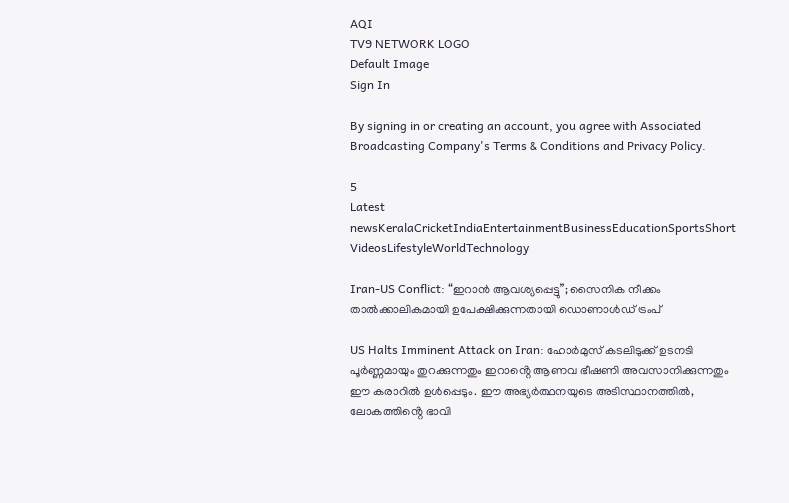AQI
TV9 NETWORK LOGO
Default Image
Sign In

By signing in or creating an account, you agree with Associated Broadcasting Company's Terms & Conditions and Privacy Policy.

5
Latest newsKeralaCricketIndiaEntertainmentBusinessEducationSportsShort VideosLifestyleWorldTechnology

Iran-US Conflict: “ഇറാൻ ആവശ്യപ്പെട്ടു”; സൈനിക നീക്കം താൽക്കാലികമായി ഉപേക്ഷിക്കുന്നതായി ഡൊണാൾഡ് ട്രംപ്

US Halts Imminent Attack on Iran: ഹോർമുസ് കടലിടുക്ക് ഉടനടി പൂർണ്ണമായും തുറക്കുന്നതും ഇറാൻ്റെ ആണവ ഭീഷണി അവസാനിക്കുന്നതും ഈ കരാറിൽ ഉൾപ്പെടും. ഈ അഭ്യർത്ഥനയുടെ അടിസ്ഥാനത്തിൽ, ലോകത്തിൻ്റെ ഭാവി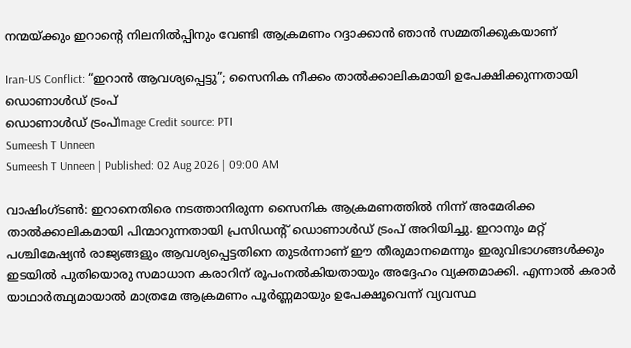നന്മയ്ക്കും ഇറാൻ്റെ നിലനിൽപ്പിനും വേണ്ടി ആക്രമണം റദ്ദാക്കാൻ ഞാൻ സമ്മതിക്കുകയാണ്

Iran-US Conflict: “ഇറാൻ ആവശ്യപ്പെട്ടു”; സൈനിക നീക്കം താൽക്കാലികമായി ഉപേക്ഷിക്കുന്നതായി ഡൊണാൾഡ് ട്രംപ്
ഡൊണാൾഡ് ട്രംപ്Image Credit source: PTI
Sumeesh T Unneen
Sumeesh T Unneen | Published: 02 Aug 2026 | 09:00 AM

വാഷിംഗ്ടൺ: ഇറാനെതിരെ നടത്താനിരുന്ന സൈനിക ആക്രമണത്തിൽ നിന്ന് അമേരിക്ക താൽക്കാലികമായി പിന്മാറുന്നതായി പ്രസിഡൻ്റ് ഡൊണാൾഡ് ട്രംപ് അറിയിച്ചു. ഇറാനും മറ്റ് പശ്ചിമേഷ്യൻ രാജ്യങ്ങളും ആവശ്യപ്പെട്ടതിനെ തുടർന്നാണ് ഈ തീരുമാനമെന്നും ഇരുവിഭാഗങ്ങൾക്കും ഇടയിൽ പുതിയൊരു സമാധാന കരാറിന് രൂപംനൽകിയതായും അദ്ദേഹം വ്യക്തമാക്കി. എന്നാൽ കരാർ യാഥാർത്ഥ്യമായാൽ മാത്രമേ ആക്രമണം പൂർണ്ണമായും ഉപേക്ഷൂവെന്ന് വ്യവസ്ഥ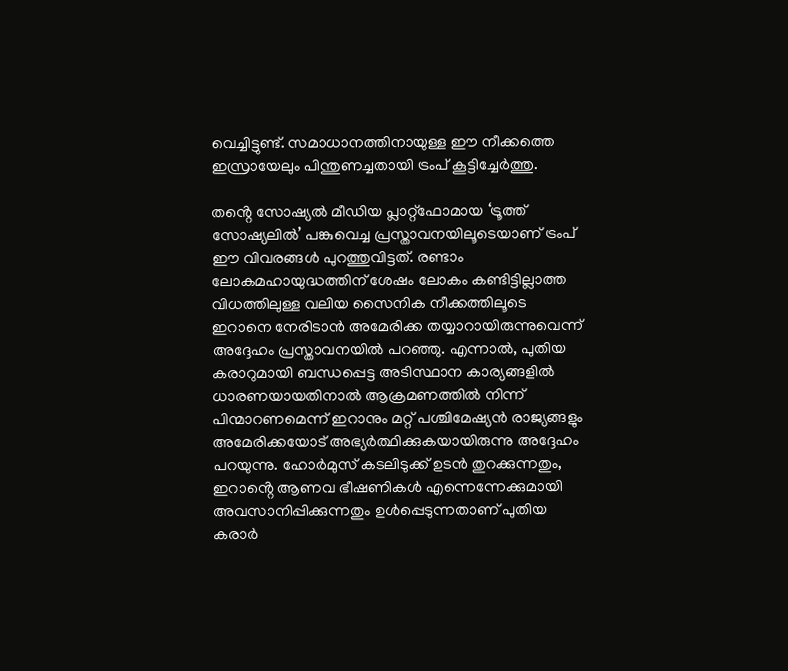വെച്ചിട്ടുണ്ട്. സമാധാനത്തിനായുള്ള ഈ നീക്കത്തെ ഇസ്രായേലും പിന്തുണച്ചതായി ട്രംപ് കൂട്ടിച്ചേർത്തു.

തൻ്റെ സോഷ്യൽ മീഡിയ പ്ലാറ്റ്‌ഫോമായ ‘ട്രൂത്ത് സോഷ്യലിൽ’ പങ്കുവെച്ച പ്രസ്താവനയിലൂടെയാണ് ട്രംപ് ഈ വിവരങ്ങൾ പുറത്തുവിട്ടത്. രണ്ടാം ലോകമഹായുദ്ധത്തിന് ശേഷം ലോകം കണ്ടിട്ടില്ലാത്ത വിധത്തിലുള്ള വലിയ സൈനിക നീക്കത്തിലൂടെ ഇറാനെ നേരിടാൻ അമേരിക്ക തയ്യാറായിരുന്നുവെന്ന് അദ്ദേഹം പ്രസ്താവനയിൽ പറഞ്ഞു. എന്നാൽ, പുതിയ കരാറുമായി ബന്ധപ്പെട്ട അടിസ്ഥാന കാര്യങ്ങളിൽ ധാരണയായതിനാൽ ആക്രമണത്തിൽ നിന്ന് പിന്മാറണമെന്ന് ഇറാനും മറ്റ് പശ്ചിമേഷ്യൻ രാജ്യങ്ങളും അമേരിക്കയോട് അഭ്യർത്ഥിക്കുകയായിരുന്നു അദ്ദേഹം പറയുന്നു. ഹോർമുസ് കടലിടുക്ക് ഉടൻ തുറക്കുന്നതും, ഇറാൻ്റെ ആണവ ഭീഷണികൾ എന്നെന്നേക്കുമായി അവസാനിപ്പിക്കുന്നതും ഉൾപ്പെടുന്നതാണ് പുതിയ കരാർ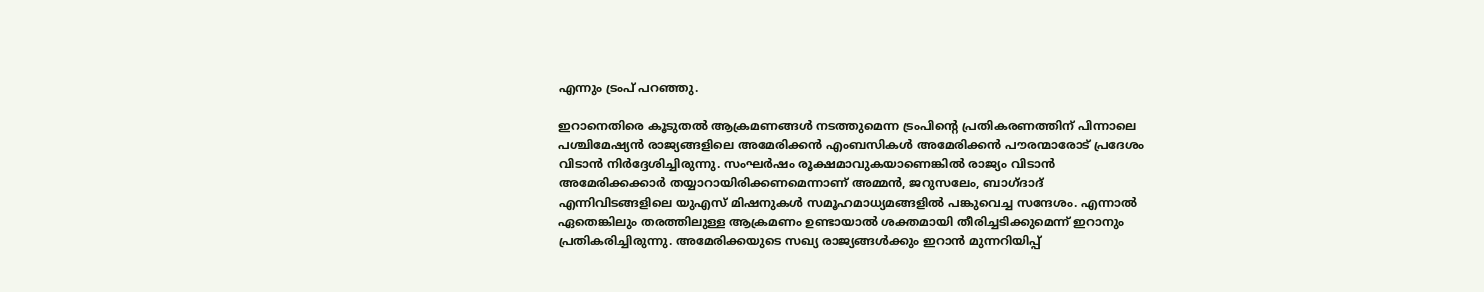എന്നും ട്രംപ് പറഞ്ഞു.

ഇറാനെതിരെ കൂടുതൽ ആക്രമണങ്ങൾ നടത്തുമെന്ന ട്രംപിൻ്റെ പ്രതികരണത്തിന് പിന്നാലെ പശ്ചിമേഷ്യൻ രാജ്യങ്ങളിലെ അമേരിക്കൻ എംബസികൾ അമേരിക്കൻ പൗരന്മാരോട് പ്രദേശം വിടാൻ നിർദ്ദേശിച്ചിരുന്നു. സംഘർഷം രൂക്ഷമാവുകയാണെങ്കിൽ രാജ്യം വിടാൻ അമേരിക്കക്കാർ തയ്യാറായിരിക്കണമെന്നാണ് അമ്മൻ, ജറുസലേം, ബാഗ്ദാദ് എന്നിവിടങ്ങളിലെ യുഎസ് മിഷനുകൾ സമൂഹമാധ്യമങ്ങളിൽ പങ്കുവെച്ച സന്ദേശം. എന്നാൽ ഏതെങ്കിലും തരത്തിലുള്ള ആക്രമണം ഉണ്ടായാൽ ശക്തമായി തീരിച്ചടിക്കുമെന്ന് ഇറാനും പ്രതികരിച്ചിരുന്നു. അമേരിക്കയുടെ സഖ്യ രാജ്യങ്ങൾക്കും ഇറാൻ മുന്നറിയിപ്പ്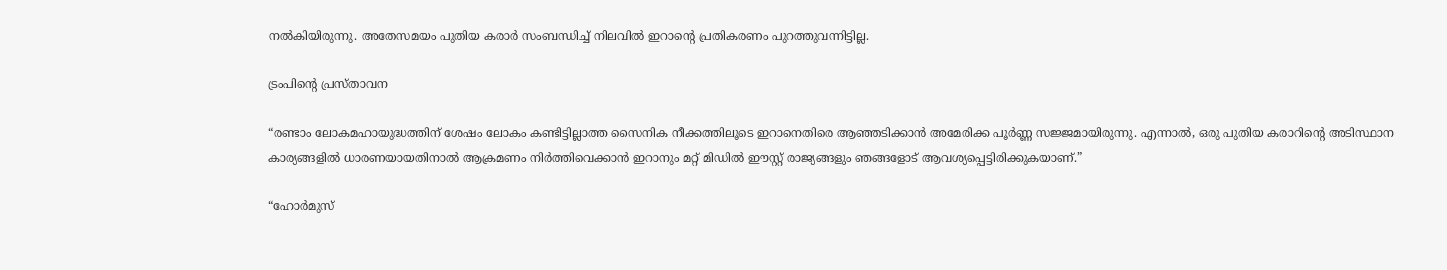നൽകിയിരുന്നു. അതേസമയം പുതിയ കരാർ സംബന്ധിച്ച് നിലവിൽ ഇറാൻ്റെ പ്രതികരണം പുറത്തുവന്നിട്ടില്ല.

ട്രംപിൻ്റെ പ്രസ്താവന

“രണ്ടാം ലോകമഹായുദ്ധത്തിന് ശേഷം ലോകം കണ്ടിട്ടില്ലാത്ത സൈനിക നീക്കത്തിലൂടെ ഇറാനെതിരെ ആഞ്ഞടിക്കാൻ അമേരിക്ക പൂർണ്ണ സജ്ജമായിരുന്നു. എന്നാൽ, ഒരു പുതിയ കരാറിൻ്റെ അടിസ്ഥാന കാര്യങ്ങളിൽ ധാരണയായതിനാൽ ആക്രമണം നിർത്തിവെക്കാൻ ഇറാനും മറ്റ് മിഡിൽ ഈസ്റ്റ് രാജ്യങ്ങളും ഞങ്ങളോട് ആവശ്യപ്പെട്ടിരിക്കുകയാണ്.”

“ഹോർമുസ്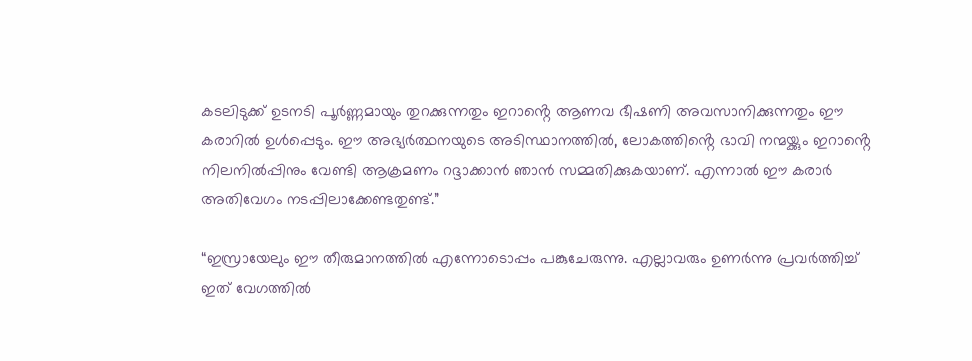കടലിടുക്ക് ഉടനടി പൂർണ്ണമായും തുറക്കുന്നതും ഇറാൻ്റെ ആണവ ഭീഷണി അവസാനിക്കുന്നതും ഈ കരാറിൽ ഉൾപ്പെടും. ഈ അഭ്യർത്ഥനയുടെ അടിസ്ഥാനത്തിൽ, ലോകത്തിൻ്റെ ഭാവി നന്മയ്ക്കും ഇറാൻ്റെ നിലനിൽപ്പിനും വേണ്ടി ആക്രമണം റദ്ദാക്കാൻ ഞാൻ സമ്മതിക്കുകയാണ്. എന്നാൽ ഈ കരാർ അതിവേഗം നടപ്പിലാക്കേണ്ടതുണ്ട്.”

“ഇസ്രായേലും ഈ തീരുമാനത്തിൽ എന്നോടൊപ്പം പങ്കുചേരുന്നു. എല്ലാവരും ഉണർന്നു പ്രവർത്തിച്ച് ഇത് വേഗത്തിൽ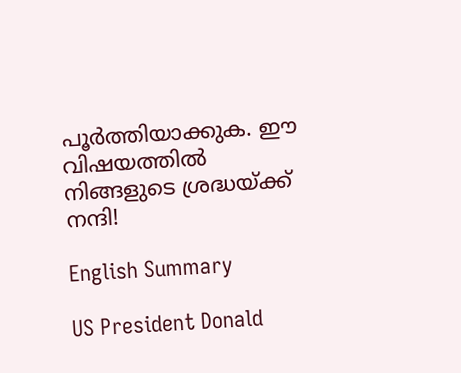പൂർത്തിയാക്കുക. ഈ വിഷയത്തിൽ നിങ്ങളുടെ ശ്രദ്ധയ്ക്ക് നന്ദി!

English Summary

US President Donald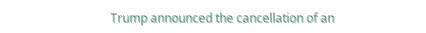Trump announced the cancellation of an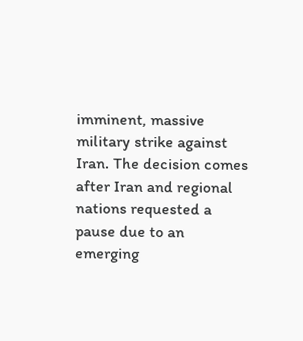imminent, massive military strike against Iran. The decision comes after Iran and regional nations requested a pause due to an emerging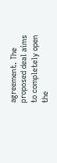agreement. The proposed deal aims to completely open the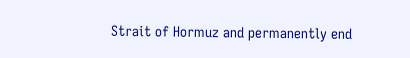Strait of Hormuz and permanently end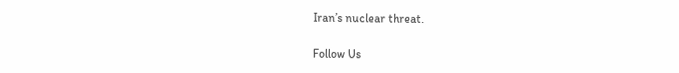Iran’s nuclear threat.

Follow Us